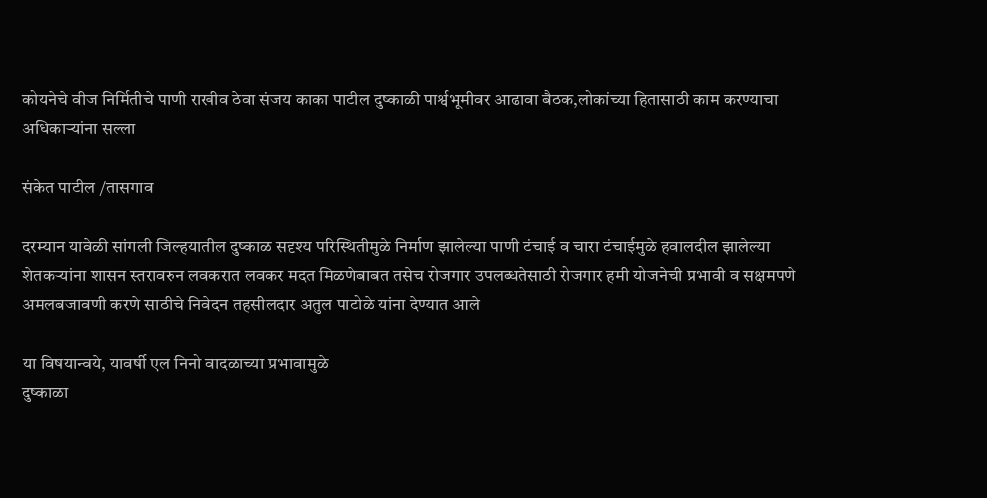कोयनेचे वीज निर्मितीचे पाणी राखीव ठेवा संजय काका पाटील दुष्काळी पार्श्वभूमीवर आढावा बैठक,लोकांच्या हितासाठी काम करण्याचा अधिकार्‍यांना सल्ला

संकेत पाटील /तासगाव

दरम्यान यावेळी सांगली जिल्हयातील दुष्काळ सदृश्य परिस्थितीमुळे निर्माण झालेल्या पाणी टंचाई व चारा टंचाईमुळे हवालदील झालेल्या शेतकऱ्यांना शासन स्तरावरुन लवकरात लवकर मदत मिळणेबाबत तसेच रोजगार उपलब्धतेसाठी रोजगार हमी योजनेची प्रभावी व सक्षमपणे अमलबजावणी करणे साठीचे निवेदन तहसीलदार अतुल पाटोळे यांना देण्यात आले

या विषयान्वये, यावर्षी एल निनो वादळाच्या प्रभावामुळे
दुष्काळा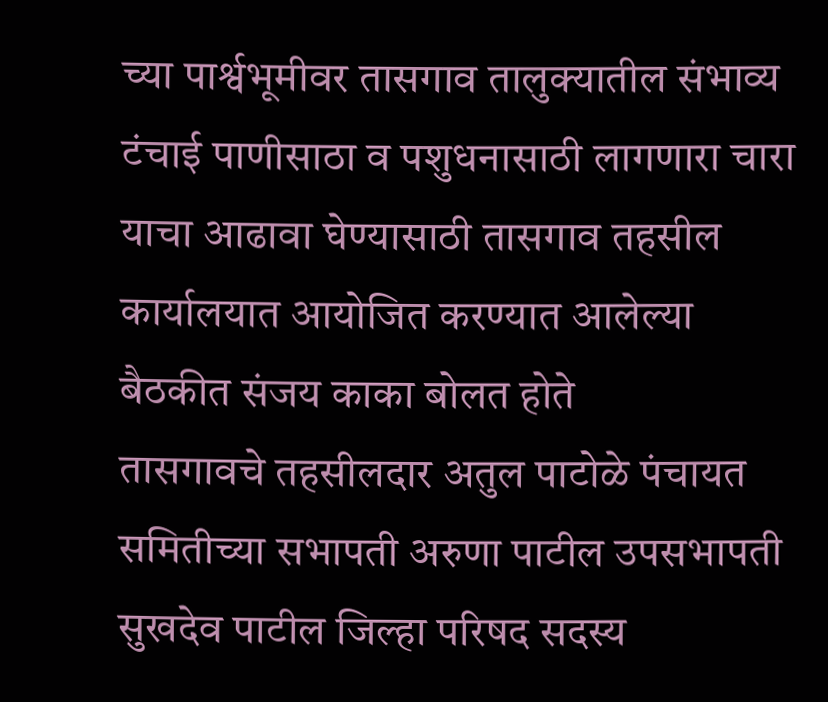च्या पार्श्वभूमीवर तासगाव तालुक्यातील संभाव्य टंचाई पाणीसाठा व पशुधनासाठी लागणारा चारा याचा आढावा घेण्यासाठी तासगाव तहसील कार्यालयात आयोजित करण्यात आलेल्या बैठकीत संजय काका बोलत होते
तासगावचे तहसीलदार अतुल पाटोळे पंचायत समितीच्या सभापती अरुणा पाटील उपसभापती सुखदेव पाटील जिल्हा परिषद सदस्य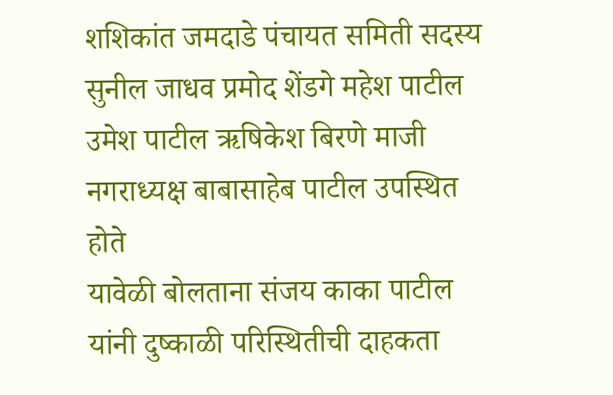शशिकांत जमदाडे पंचायत समिती सदस्य सुनील जाधव प्रमोद शेंडगे महेश पाटील उमेश पाटील ऋषिकेश बिरणे माजी नगराध्यक्ष बाबासाहेब पाटील उपस्थित होते
यावेळी बोलताना संजय काका पाटील यांनी दुष्काळी परिस्थितीची दाहकता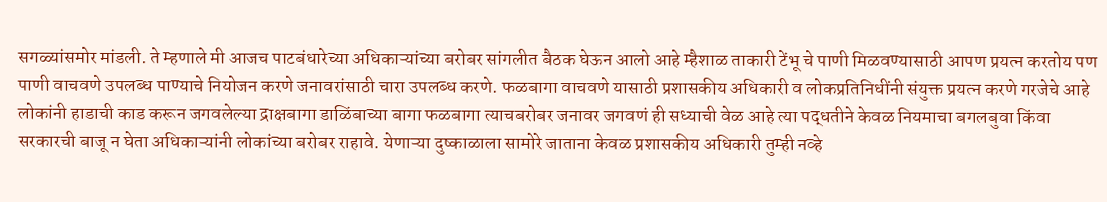सगळ्यांसमोर मांडली. ते म्हणाले मी आजच पाटबंधारेच्या अधिकाऱ्यांच्या बरोबर सांगलीत बैठक घेऊन आलो आहे म्हैशाळ ताकारी टेंभू चे पाणी मिळवण्यासाठी आपण प्रयत्न करतोय पण पाणी वाचवणे उपलब्ध पाण्याचे नियोजन करणे जनावरांसाठी चारा उपलब्ध करणे. फळबागा वाचवणे यासाठी प्रशासकीय अधिकारी व लोकप्रतिनिधींनी संयुक्त प्रयत्न करणे गरजेचे आहे लोकांनी हाडाची काड करून जगवलेल्या द्राक्षबागा डाळिंबाच्या बागा फळबागा त्याचबरोबर जनावर जगवणं ही सध्याची वेळ आहे त्या पद्धतीने केवळ नियमाचा बगलबुवा किंवा सरकारची बाजू न घेता अधिकाऱ्यांनी लोकांच्या बरोबर राहावे. येणाऱ्या दुष्काळाला सामोरे जाताना केवळ प्रशासकीय अधिकारी तुम्ही नव्हे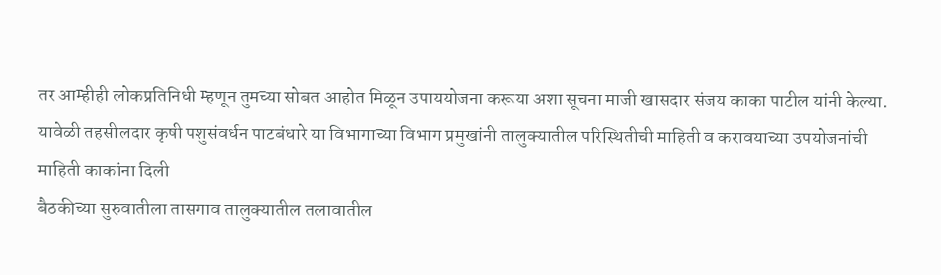तर आम्हीही लोकप्रतिनिधी म्हणून तुमच्या सोबत आहोत मिळून उपाययोजना करूया अशा सूचना माजी खासदार संजय काका पाटील यांनी केल्या.
यावेळी तहसीलदार कृषी पशुसंवर्धन पाटबंधारे या विभागाच्या विभाग प्रमुखांनी तालुक्यातील परिस्थितीची माहिती व करावयाच्या उपयोजनांची माहिती काकांना दिली
बैठकीच्या सुरुवातीला तासगाव तालुक्यातील तलावातील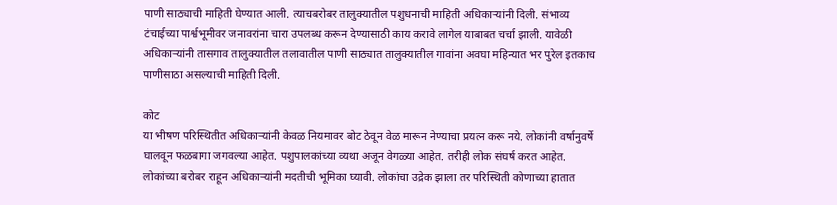पाणी साठ्याची माहिती घेण्यात आली. त्याचबरोबर तालुक्यातील पशुधनाची माहिती अधिकाऱ्यांनी दिली. संभाव्य टंचाईच्या पार्श्वभूमीवर जनावरांना चारा उपलब्ध करून देण्यासाठी काय करावे लागेल याबाबत चर्चा झाली. यावेळी अधिकाऱ्यांनी तासगाव तालुक्यातील तलावातील पाणी साठ्यात तालुक्यातील गावांना अवघा महिन्यात भर पुरेल इतकाच पाणीसाठा असल्याची माहिती दिली.

कोट
या भीषण परिस्थितीत अधिकाऱ्यांनी केवळ नियमावर बोट ठेवून वेळ मारून नेण्याचा प्रयत्न करू नये. लोकांनी वर्षानुवर्षे घालवून फळबागा जगवल्या आहेत. पशुपालकांच्या व्यथा अजून वेगळ्या आहेत. तरीही लोक संघर्ष करत आहेत. लोकांच्या बरोबर राहून अधिकाऱ्यांनी मदतीची भूमिका घ्यावी. लोकांचा उद्रेक झाला तर परिस्थिती कोणाच्या हातात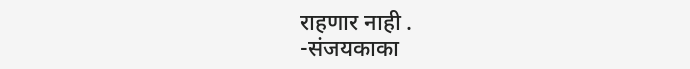राहणार नाही .
-संजयकाका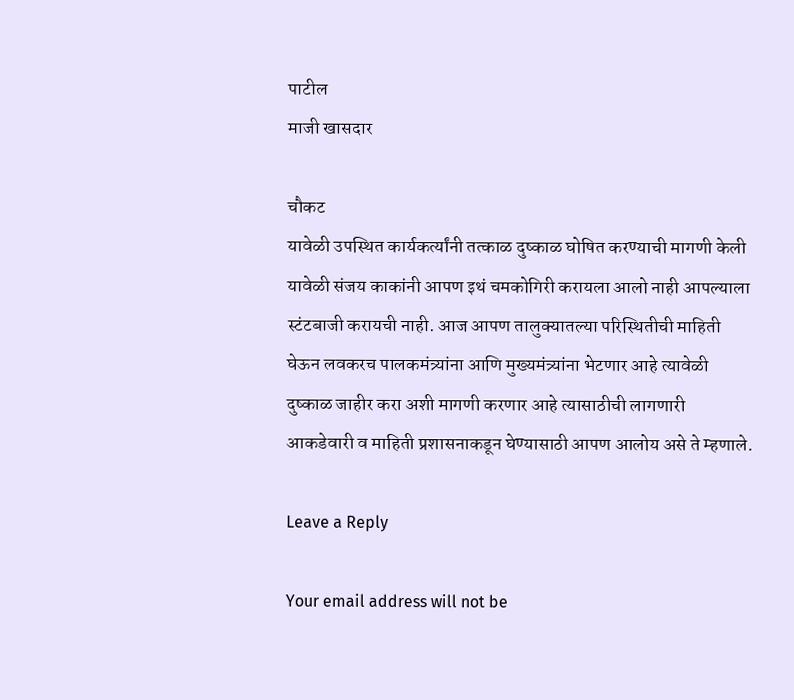पाटील
माजी खासदार

चौकट
यावेळी उपस्थित कार्यकर्त्यांनी तत्काळ दुष्काळ घोषित करण्याची मागणी केली यावेळी संजय काकांनी आपण इथं चमकोगिरी करायला आलो नाही आपल्याला स्टंटबाजी करायची नाही. आज आपण तालुक्यातल्या परिस्थितीची माहिती घेऊन लवकरच पालकमंत्र्यांना आणि मुख्यमंत्र्यांना भेटणार आहे त्यावेळी दुष्काळ जाहीर करा अशी मागणी करणार आहे त्यासाठीची लागणारी आकडेवारी व माहिती प्रशासनाकडून घेण्यासाठी आपण आलोय असे ते म्हणाले.

Leave a Reply

Your email address will not be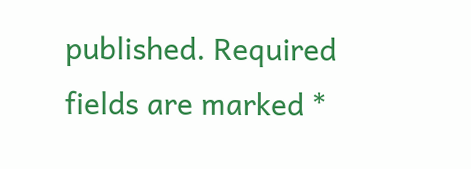published. Required fields are marked *